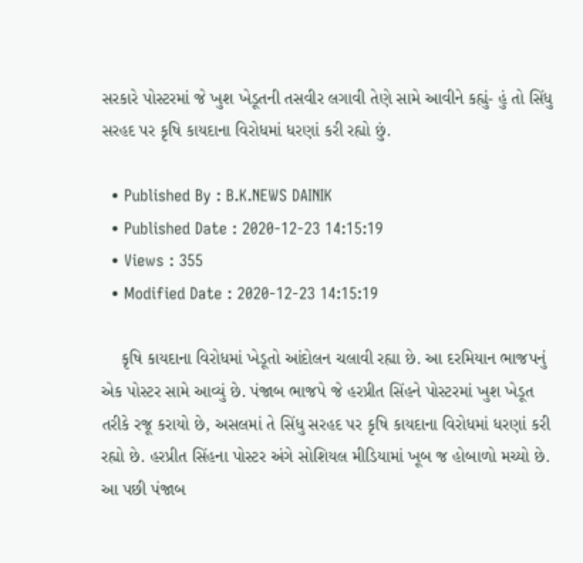સરકારે પોસ્ટરમાં જે ખુશ ખેડૂતની તસવીર લગાવી તેણે સામે આવીને કહ્યું- હું તો સિંધુ સરહદ પર કૃષિ કાયદાના વિરોધમાં ધરણાં કરી રહ્યો છું.

  • Published By : B.K.NEWS DAINIK
  • Published Date : 2020-12-23 14:15:19
  • Views : 355
  • Modified Date : 2020-12-23 14:15:19

    કૃષિ કાયદાના વિરોધમાં ખેડૂતો આંદોલન ચલાવી રહ્યા છે. આ દરમિયાન ભાજપનું એક પોસ્ટર સામે આવ્યું છે. પંજાબ ભાજપે જે હરપ્રીત સિંહને પોસ્ટરમાં ખુશ ખેડૂત તરીકે રજૂ કરાયો છે, અસલમાં તે સિંધુ સરહદ પર કૃષિ કાયદાના વિરોધમાં ધરણાં કરી રહ્યો છે. હરપ્રીત સિંહના પોસ્ટર અંગે સોશિયલ મીડિયામાં ખૂબ જ હોબાળો મચ્યો છે. આ પછી પંજાબ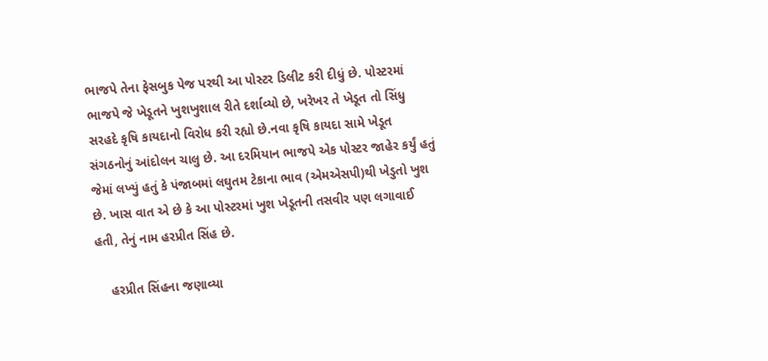ભાજપે તેના ફેસબુક પેજ પરથી આ પોસ્ટર ડિલીટ કરી દીધું છે. પોસ્ટરમાં ભાજપે જે ખેડૂતને ખુશખુશાલ રીતે દર્શાવ્યો છે, ખરેખર તે ખેડૂત તો સિંધુ સરહદે કૃષિ કાયદાનો વિરોધ કરી રહ્યો છે.નવા કૃષિ કાયદા સામે ખેડૂત સંગઠનોનું આંદોલન ચાલુ છે. આ દરમિયાન ભાજપે એક પોસ્ટર જાહેર કર્યું હતું જેમાં લખ્યું હતું કે પંજાબમાં લઘુતમ ટેકાના ભાવ (એમએસપી)થી ખેડુતો ખુશ છે. ખાસ વાત એ છે કે આ પોસ્ટરમાં ખુશ ખેડૂતની તસવીર પણ લગાવાઈ હતી, તેનું નામ હરપ્રીત સિંહ છે.

    હરપ્રીત સિંહના જણાવ્યા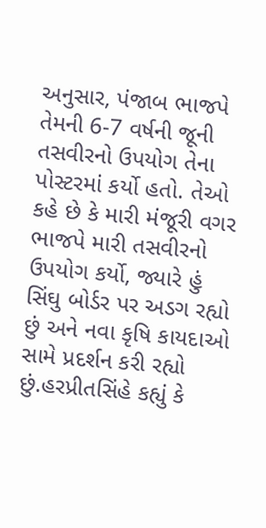અનુસાર, પંજાબ ભાજપે તેમની 6-7 વર્ષની જૂની તસવીરનો ઉપયોગ તેના પોસ્ટરમાં કર્યો હતો. તેઓ કહે છે કે મારી મંજૂરી વગર ભાજપે મારી તસવીરનો ઉપયોગ કર્યો, જ્યારે હું સિંઘુ બોર્ડર પર અડગ રહ્યો છું અને નવા કૃષિ કાયદાઓ સામે પ્રદર્શન કરી રહ્યો છું.હરપ્રીતસિંહે કહ્યું કે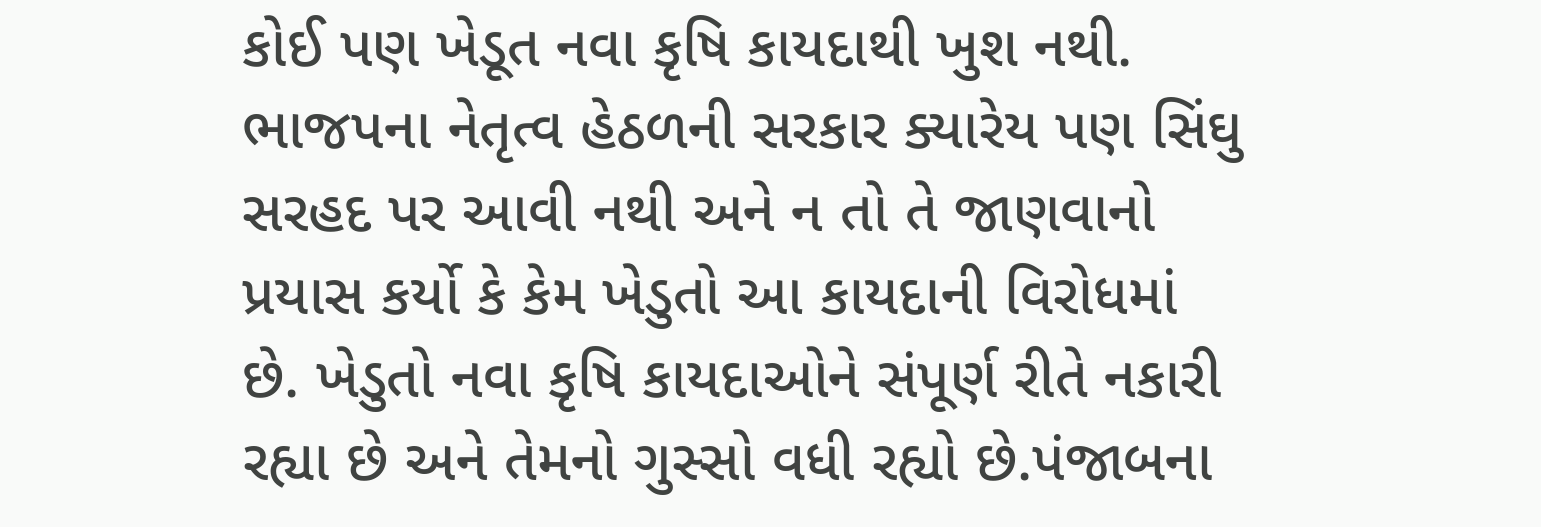કોઈ પણ ખેડૂત નવા કૃષિ કાયદાથી ખુશ નથી. ભાજપના નેતૃત્વ હેઠળની સરકાર ક્યારેય પણ સિંઘુ સરહદ પર આવી નથી અને ન તો તે જાણવાનો પ્રયાસ કર્યો કે કેમ ખેડુતો આ કાયદાની વિરોધમાં છે. ખેડુતો નવા કૃષિ કાયદાઓને સંપૂર્ણ રીતે નકારી રહ્યા છે અને તેમનો ગુસ્સો વધી રહ્યો છે.પંજાબના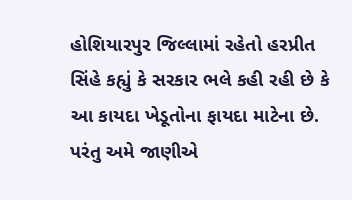હોશિયારપુર જિલ્લામાં રહેતો હરપ્રીત સિંહે કહ્યું કે સરકાર ભલે કહી રહી છે કે આ કાયદા ખેડૂતોના ફાયદા માટેના છે. પરંતુ અમે જાણીએ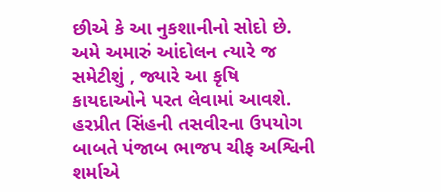છીએ કે આ નુકશાનીનો સોદો છે. અમે અમારું આંદોલન ત્યારે જ સમેટીશું , જ્યારે આ કૃષિ કાયદાઓને પરત લેવામાં આવશે. હરપ્રીત સિંહની તસવીરના ઉપયોગ બાબતે પંજાબ ભાજપ ચીફ અશ્વિની શર્માએ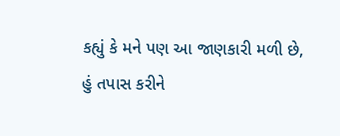કહ્યું કે મને પણ આ જાણકારી મળી છે, હું તપાસ કરીને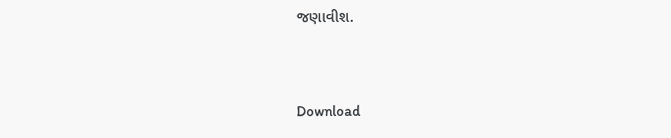જણાવીશ.


Download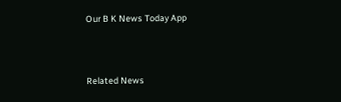Our B K News Today App



Related News